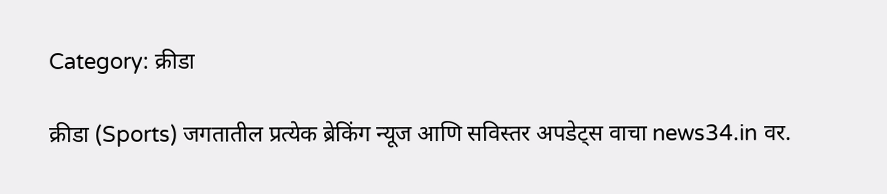Category: क्रीडा

क्रीडा (Sports) जगतातील प्रत्येक ब्रेकिंग न्यूज आणि सविस्तर अपडेट्स वाचा news34.in वर.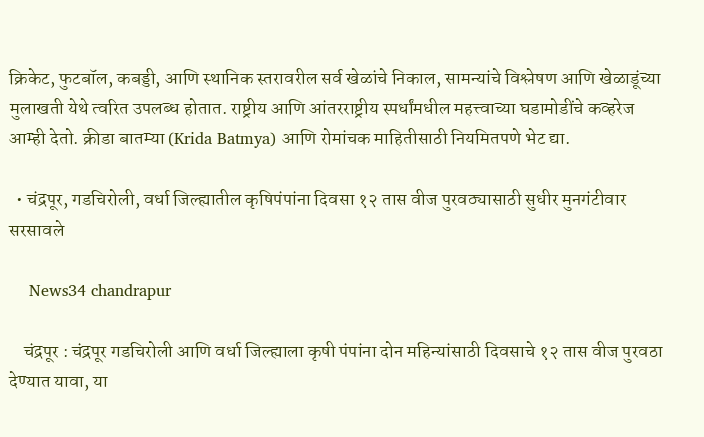क्रिकेट, फुटबॉल, कबड्डी, आणि स्थानिक स्तरावरील सर्व खेळांचे निकाल, सामन्यांचे विश्लेषण आणि खेळाडूंच्या मुलाखती येथे त्वरित उपलब्ध होतात. राष्ट्रीय आणि आंतरराष्ट्रीय स्पर्धांमधील महत्त्वाच्या घडामोडींचे कव्हरेज आम्ही देतो. क्रीडा बातम्या (Krida Batmya) आणि रोमांचक माहितीसाठी नियमितपणे भेट द्या.

  • चंद्रपूर, गडचिरोली, वर्धा जिल्ह्यातील कृषिपंपांना दिवसा १२ तास वीज पुरवठ्यासाठी सुधीर मुनगंटीवार सरसावले

    News34 chandrapur

    चंद्रपूर : चंद्रपूर गडचिरोली आणि वर्धा जिल्ह्याला कृषी पंपांना दोन महिन्यांसाठी दिवसाचे १२ तास वीज पुरवठा देण्यात यावा, या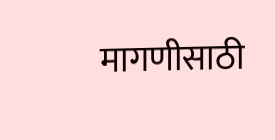मागणीसाठी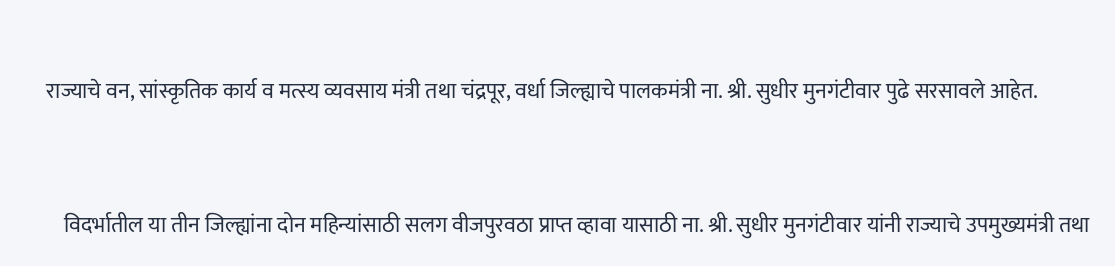राज्याचे वन, सांस्कृतिक कार्य व मत्स्य व्यवसाय मंत्री तथा चंद्रपूर, वर्धा जिल्ह्याचे पालकमंत्री ना. श्री. सुधीर मुनगंटीवार पुढे सरसावले आहेत.



    विदर्भातील या तीन जिल्ह्यांना दोन महिन्यांसाठी सलग वीजपुरवठा प्राप्त व्हावा यासाठी ना. श्री. सुधीर मुनगंटीवार यांनी राज्याचे उपमुख्यमंत्री तथा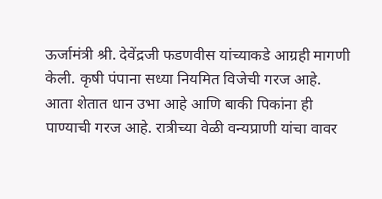ऊर्जामंत्री श्री. देवेंद्रजी फडणवीस यांच्याकडे आग्रही मागणी केली. कृषी पंपाना सध्या नियमित विजेची गरज आहे. आता शेतात धान उभा आहे आणि बाकी पिकांना ही पाण्याची गरज आहे. रात्रीच्या वेळी वन्यप्राणी यांचा वावर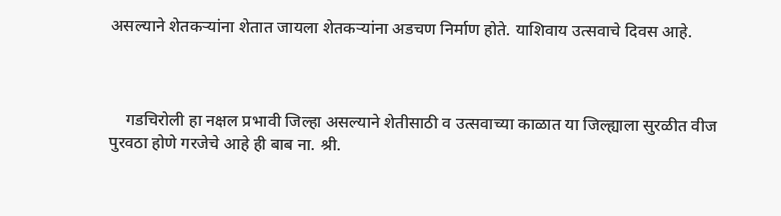असल्याने शेतकऱ्यांना शेतात जायला शेतकऱ्यांना अडचण निर्माण होते. याशिवाय उत्सवाचे दिवस आहे.



    गडचिरोली हा नक्षल प्रभावी जिल्हा असल्याने शेतीसाठी व उत्सवाच्या काळात या जिल्ह्याला सुरळीत वीज पुरवठा होणे गरजेचे आहे ही बाब ना. श्री.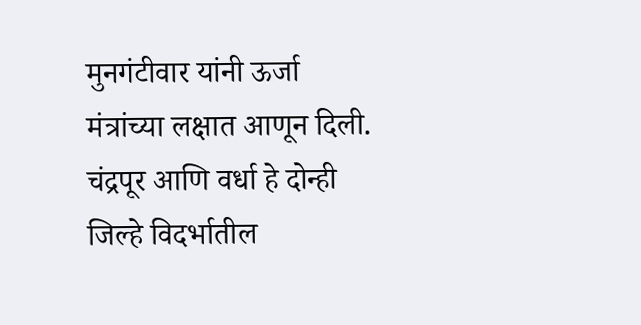मुनगंटीवार यांनी ऊर्जा मंत्रांच्या लक्षात आणून दिली. चंद्रपूर आणि वर्धा हे दोन्ही जिल्हे विदर्भातील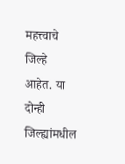महत्त्वाचे जिल्हे आहेत. या दोन्ही जिल्ह्यांमधील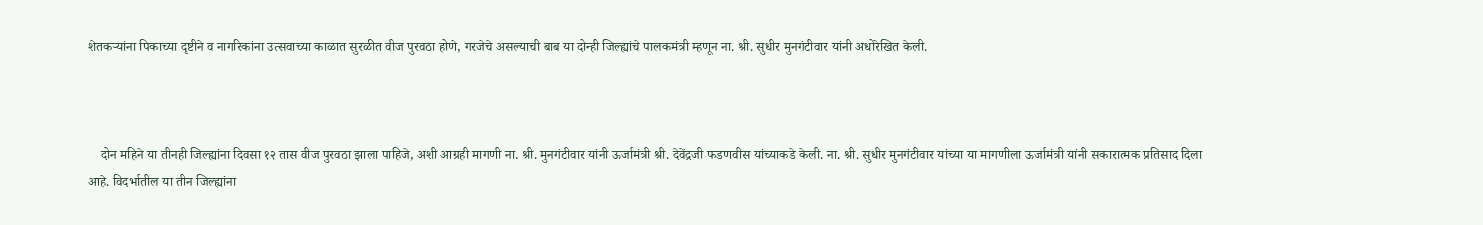शेतकऱ्यांना पिकाच्या दृष्टीने व नागरिकांना उत्सवाच्या काळात सुरळीत वीज पुरवठा होणे, गरजेचे असल्याची बाब या दोन्ही जिल्ह्यांचे पालकमंत्री म्हणून ना. श्री. सुधीर मुनगंटीवार यांनी अधोरेखित केली.



    दोन महिने या तीनही जिल्ह्यांना दिवसा १२ तास वीज पुरवठा झाला पाहिजे, अशी आग्रही मागणी ना. श्री. मुनगंटीवार यांनी ऊर्जामंत्री श्री. देवेंद्रजी फडणवीस यांच्याकडे केली. ना. श्री. सुधीर मुनगंटीवार यांच्या या मागणीला ऊर्जामंत्री यांनी सकारात्मक प्रतिसाद दिला आहे. विदर्भातील या तीन जिल्ह्यांना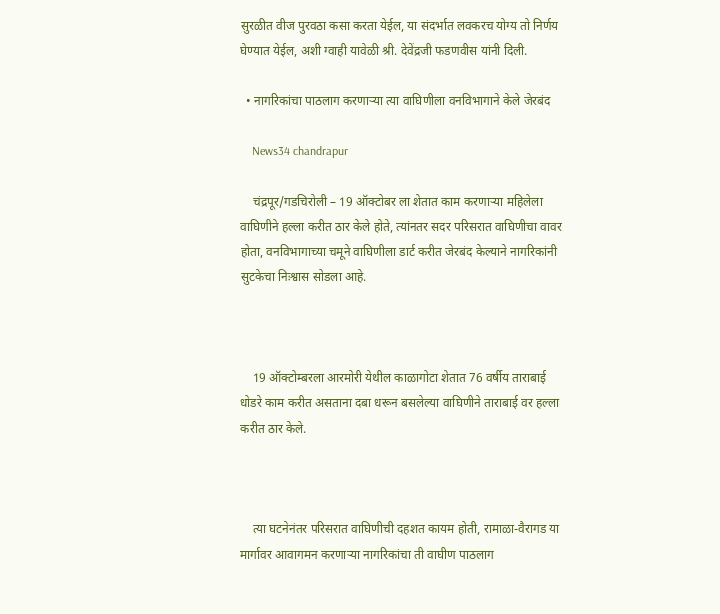सुरळीत वीज पुरवठा कसा करता येईल, या संदर्भात लवकरच योग्य तो निर्णय घेण्यात येईल, अशी ग्वाही यावेळी श्री. देवेंद्रजी फडणवीस यांनी दिली.

  • नागरिकांचा पाठलाग करणाऱ्या त्या वाघिणीला वनविभागाने केले जेरबंद

    News34 chandrapur

    चंद्रपूर/गडचिरोली – 19 ऑक्टोबर ला शेतात काम करणाऱ्या महिलेला वाघिणीने हल्ला करीत ठार केले होते, त्यांनतर सदर परिसरात वाघिणीचा वावर होता, वनविभागाच्या चमूने वाघिणीला डार्ट करीत जेरबंद केल्याने नागरिकांनी सुटकेचा निःश्वास सोडला आहे.



    19 ऑक्टोम्बरला आरमोरी येथील काळागोटा शेतात 76 वर्षीय ताराबाई धोडरे काम करीत असताना दबा धरून बसलेल्या वाघिणीने ताराबाई वर हल्ला करीत ठार केले.



    त्या घटनेनंतर परिसरात वाघिणीची दहशत कायम होती, रामाळा-वैरागड या मार्गावर आवागमन करणाऱ्या नागरिकांचा ती वाघीण पाठलाग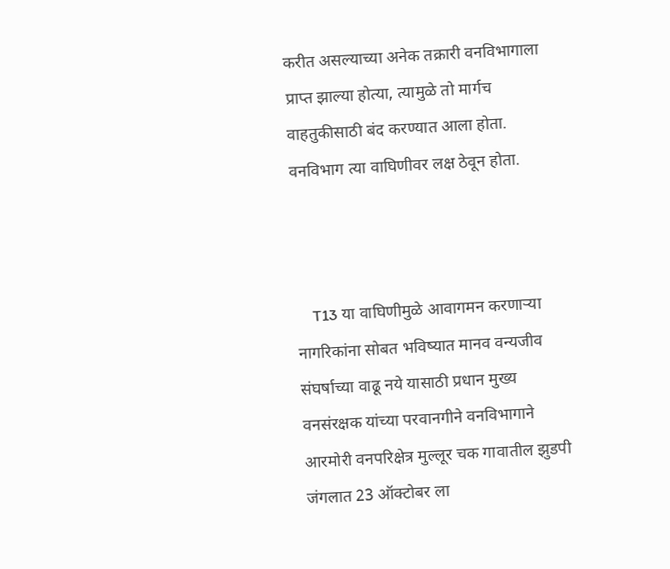करीत असल्याच्या अनेक तक्रारी वनविभागाला प्राप्त झाल्या होत्या, त्यामुळे तो मार्गच वाहतुकीसाठी बंद करण्यात आला होता. वनविभाग त्या वाघिणीवर लक्ष ठेवून होता.



    T13 या वाघिणीमुळे आवागमन करणाऱ्या नागरिकांना सोबत भविष्यात मानव वन्यजीव संघर्षाच्या वाढू नये यासाठी प्रधान मुख्य वनसंरक्षक यांच्या परवानगीने वनविभागाने आरमोरी वनपरिक्षेत्र मुल्लूर चक गावातील झुडपी जंगलात 23 ऑक्टोबर ला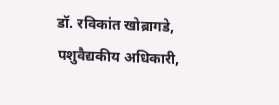डॉ. रविकांत खोब्रागडे, पशुवैद्यकीय अधिकारी,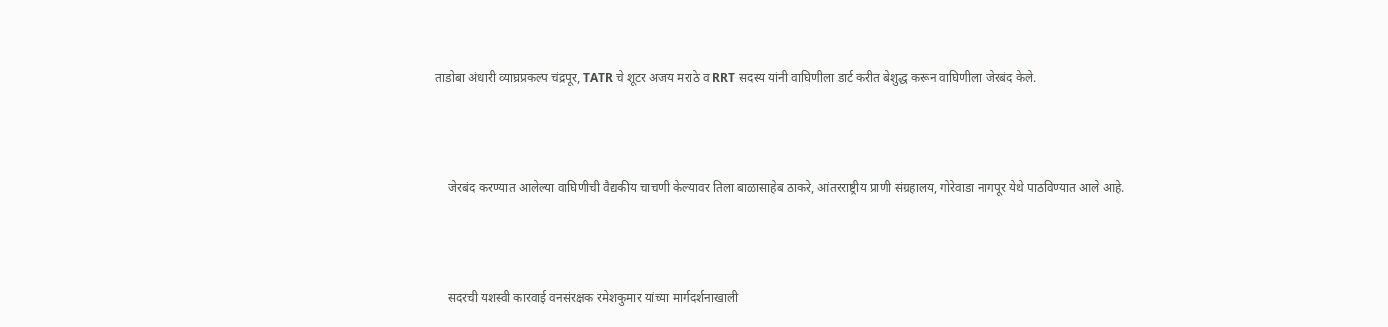ताडोबा अंधारी व्याघ्रप्रकल्प चंद्रपूर, TATR चे शूटर अजय मराठे व RRT सदस्य यांनी वाघिणीला डार्ट करीत बेशुद्ध करून वाघिणीला जेरबंद केले.



    जेरबंद करण्यात आलेल्या वाघिणीची वैद्यकीय चाचणी केल्यावर तिला बाळासाहेब ठाकरे, आंतरराष्ट्रीय प्राणी संग्रहालय, गोरेवाडा नागपूर येथे पाठविण्यात आले आहे.



    सदरची यशस्वी कारवाई वनसंरक्षक रमेशकुमार यांच्या मार्गदर्शनाखाली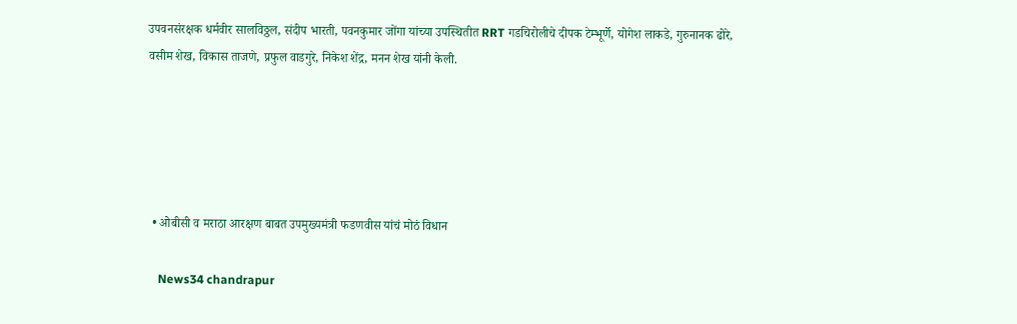उपवनसंरक्षक धर्मवीर सालविठ्ठल, संदीप भारती, पवनकुमार जोंगा यांच्या उपस्थितीत RRT गडचिरोलीचे दीपक टेम्भूर्णे, योगेश लाकडे, गुरुनानक ढोरे, वसीम शेख, विकास ताजणे, प्रफुल वाडगुरे, निकेश शेंद्र, मनन शेख यांनी केली.





  • ओबीसी व मराठा आरक्षण बाबत उपमुख्यमंत्री फडणवीस यांचं मोठं विधान

    News34 chandrapur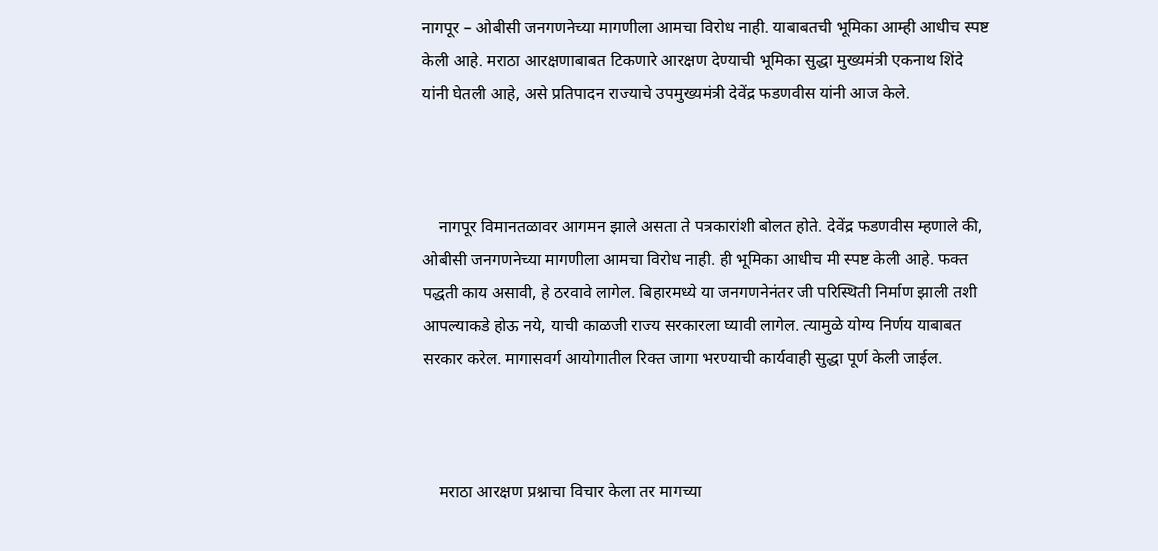नागपूर – ओबीसी जनगणनेच्या मागणीला आमचा विरोध नाही. याबाबतची भूमिका आम्ही आधीच स्पष्ट केली आहे. मराठा आरक्षणाबाबत टिकणारे आरक्षण देण्याची भूमिका सुद्धा मुख्यमंत्री एकनाथ शिंदे यांनी घेतली आहे, असे प्रतिपादन राज्याचे उपमुख्यमंत्री देवेंद्र फडणवीस यांनी आज केले.



    नागपूर विमानतळावर आगमन झाले असता ते पत्रकारांशी बोलत होते. देवेंद्र फडणवीस म्हणाले की, ओबीसी जनगणनेच्या मागणीला आमचा विरोध नाही. ही भूमिका आधीच मी स्पष्ट केली आहे. फक्त पद्धती काय असावी, हे ठरवावे लागेल. बिहारमध्ये या जनगणनेनंतर जी परिस्थिती निर्माण झाली तशी आपल्याकडे होऊ नये, याची काळजी राज्य सरकारला घ्यावी लागेल. त्यामुळे योग्य निर्णय याबाबत सरकार करेल. मागासवर्ग आयोगातील रिक्त जागा भरण्याची कार्यवाही सुद्धा पूर्ण केली जाईल.



    मराठा आरक्षण प्रश्नाचा विचार केला तर मागच्या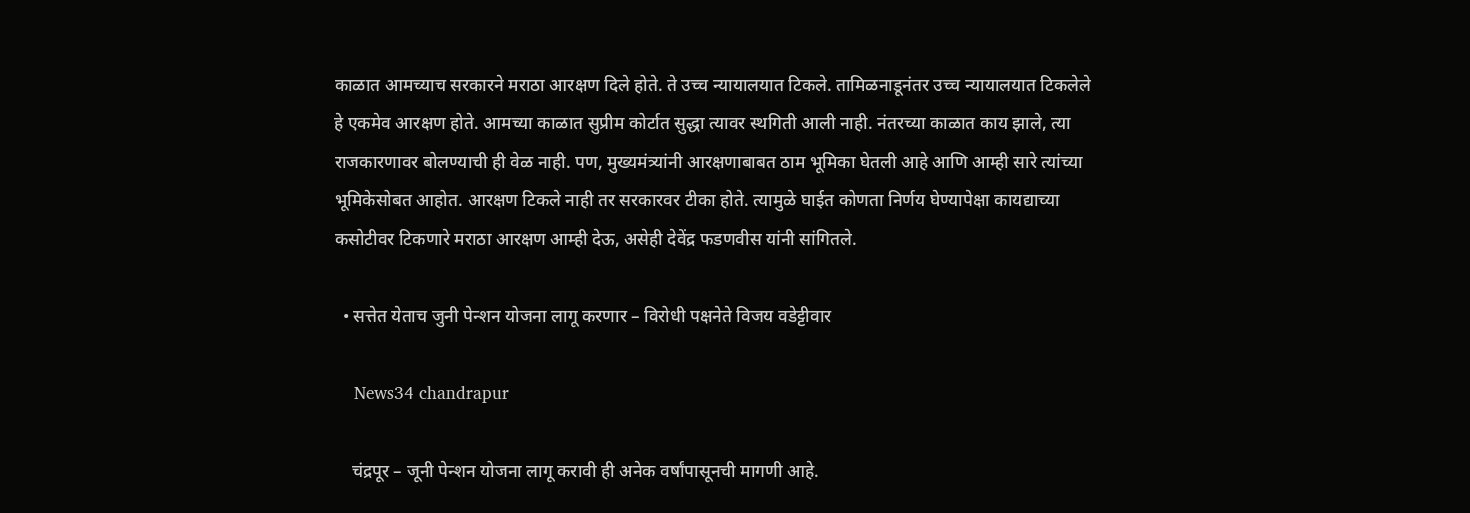काळात आमच्याच सरकारने मराठा आरक्षण दिले होते. ते उच्च न्यायालयात टिकले. तामिळनाडूनंतर उच्च न्यायालयात टिकलेले हे एकमेव आरक्षण होते. आमच्या काळात सुप्रीम कोर्टात सुद्धा त्यावर स्थगिती आली नाही. नंतरच्या काळात काय झाले, त्या राजकारणावर बोलण्याची ही वेळ नाही. पण, मुख्यमंत्र्यांनी आरक्षणाबाबत ठाम भूमिका घेतली आहे आणि आम्ही सारे त्यांच्या भूमिकेसोबत आहोत. आरक्षण टिकले नाही तर सरकारवर टीका होते. त्यामुळे घाईत कोणता निर्णय घेण्यापेक्षा कायद्याच्या कसोटीवर टिकणारे मराठा आरक्षण आम्ही देऊ, असेही देवेंद्र फडणवीस यांनी सांगितले.

  • सत्तेत येताच जुनी पेन्शन योजना लागू करणार – विरोधी पक्षनेते विजय वडेट्टीवार

    News34 chandrapur

    चंद्रपूर – जूनी पेन्शन योजना लागू करावी ही अनेक वर्षांपासूनची मागणी आहे.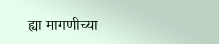ह्या मागणीच्या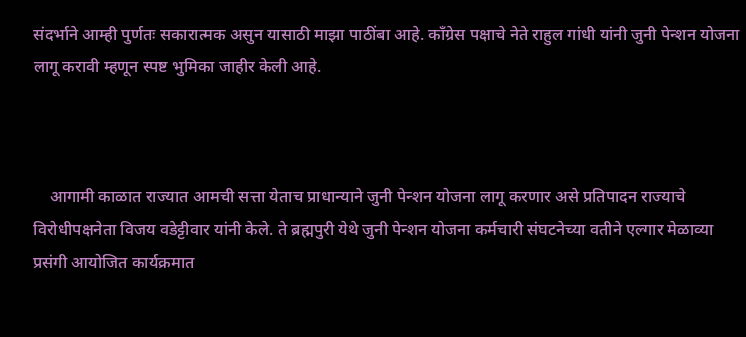संदर्भाने आम्ही पुर्णतः सकारात्मक असुन यासाठी माझा पाठींबा आहे. कॉंग्रेस पक्षाचे नेते राहुल गांधी यांनी जुनी पेन्शन योजना लागू करावी म्हणून स्पष्ट भुमिका जाहीर केली आहे.



    आगामी काळात राज्यात आमची सत्ता येताच प्राधान्याने जुनी पेन्शन योजना लागू करणार असे प्रतिपादन राज्याचे विरोधीपक्षनेता विजय वडेट्टीवार यांनी केले. ते ब्रह्मपुरी येथे जुनी पेन्शन योजना कर्मचारी संघटनेच्या वतीने एल्गार मेळाव्या प्रसंगी आयोजित कार्यक्रमात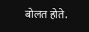बोलत होते.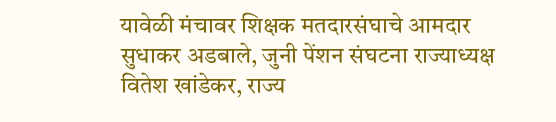यावेळी मंचावर शिक्षक मतदारसंघाचे आमदार सुधाकर अडबाले, जुनी पेंशन संघटना राज्याध्यक्ष वितेश खांडेकर, राज्य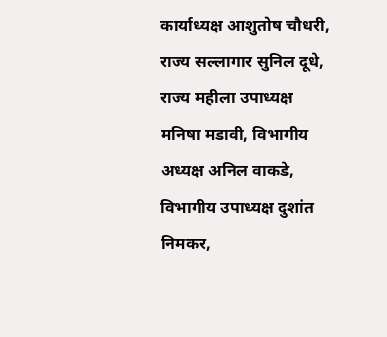कार्याध्यक्ष आशुतोष चौधरी, राज्य सल्लागार सुनिल दूधे, राज्य महीला उपाध्यक्ष मनिषा मडावी, विभागीय अध्यक्ष अनिल वाकडे, विभागीय उपाध्यक्ष दुशांत निमकर,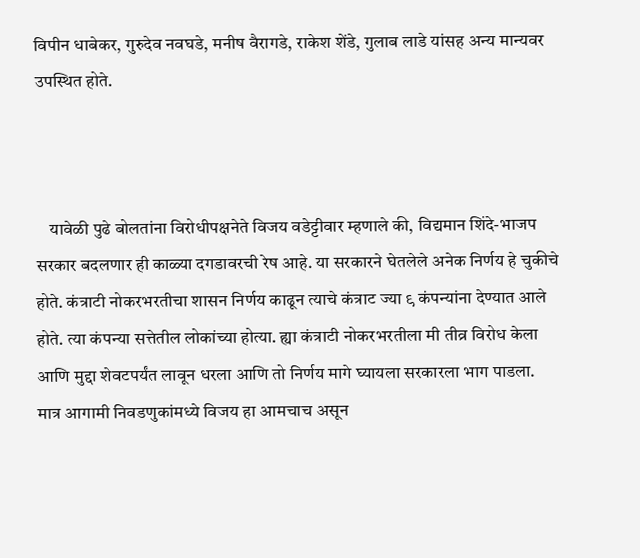विपीन धाबेकर, गुरुदेव नवघडे, मनीष वैरागडे, राकेश शेंडे, गुलाब लाडे यांसह अन्य मान्यवर उपस्थित होते.



    यावेळी पुढे बोलतांना विरोधीपक्षनेते विजय वडेट्टीवार म्हणाले की, विद्यमान शिंदे-भाजप सरकार बदलणार ही काळ्या दगडावरची रेष आहे. या सरकारने घेतलेले अनेक निर्णय हे चुकीचे होते. कंत्राटी नोकरभरतीचा शासन निर्णय काढून त्याचे कंत्राट ज्या ९ कंपन्यांना देण्यात आले होते. त्या कंपन्या सत्तेतील लोकांच्या होत्या. ह्या कंत्राटी नोकरभरतीला मी तीव्र विरोध केला आणि मुद्दा शेवटपर्यंत लावून धरला आणि तो निर्णय मागे घ्यायला सरकारला भाग पाडला. मात्र आगामी निवडणुकांमध्ये विजय हा आमचाच असून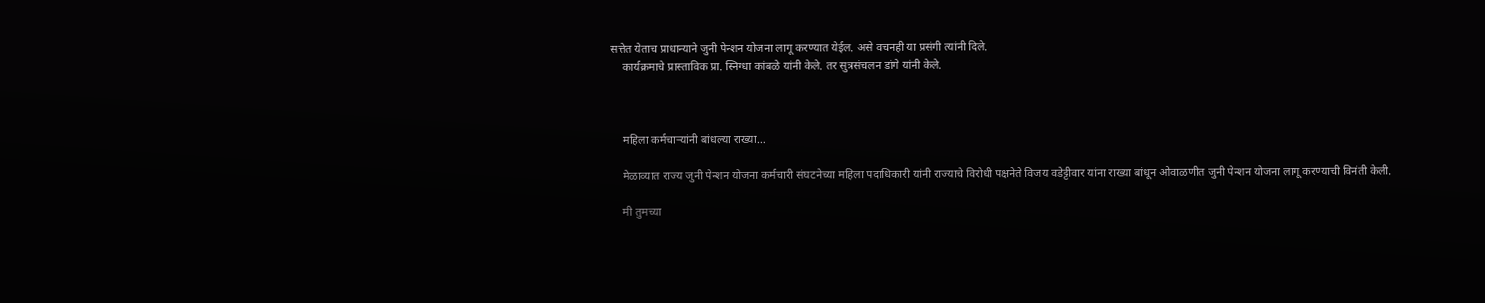सत्तेत येताच प्राधान्याने जुनी पेन्शन योजना लागू करण्यात येईल. असे वचनही या प्रसंगी त्यांनी दिले.
    कार्यक्रमाचे प्रास्ताविक प्रा. स्निग्धा कांबळे यांनी केले. तर सुत्रसंचलन डांगे यांनी केले.



    महिला कर्मचाऱ्यांनी बांधल्या राख्या…

    मेळाव्यात राज्य जुनी पेन्शन योजना कर्मचारी संघटनेच्या महिला पदाधिकारी यांनी राज्याचे विरोधी पक्षनेते विजय वडेट्टीवार यांना राख्या बांधून ओवाळणीत जुनी पेन्शन योजना लागू करण्याची विनंती केली.

    मी तुमच्या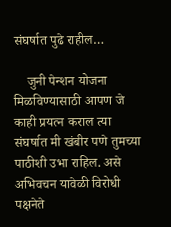संघर्षात पुढे राहील…

    जुनी पेन्शन योजना मिळविण्यासाठी आपण जे काही प्रयत्न कराल त्या संघर्षात मी खंबीर पणे तुमच्या पाठीशी उभा राहिल. असे अभिवचन यावेळी विरोधी पक्षनेते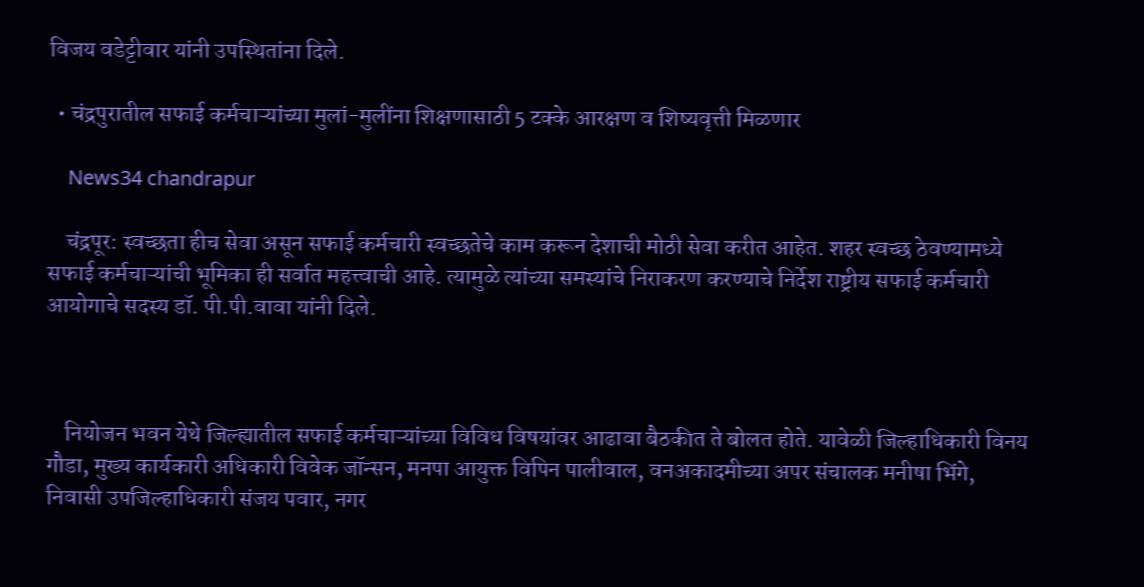विजय वडेट्टीवार यांनी उपस्थितांना दिले.

  • चंद्रपुरातील सफाई कर्मचाऱ्यांच्या मुलां-मुलींना शिक्षणासाठी 5 टक्के आरक्षण व शिष्यवृत्ती मिळणार

    News34 chandrapur

    चंद्रपूर: स्वच्छता हीच सेवा असून सफाई कर्मचारी स्वच्छतेचे काम करून देशाची मोठी सेवा करीत आहेत. शहर स्वच्छ ठेवण्यामध्ये सफाई कर्मचाऱ्यांची भूमिका ही सर्वात महत्त्वाची आहे. त्यामुळे त्यांच्या समस्यांचे निराकरण करण्याचे निर्देश राष्ट्रीय सफाई कर्मचारी आयोगाचे सदस्य डॉ. पी.पी.वावा यांनी दिले.



    नियोजन भवन येथे जिल्ह्यातील सफाई कर्मचाऱ्यांच्या विविध विषयांवर आढावा बैठकीत ते बोलत होते. यावेळी जिल्हाधिकारी विनय गौडा, मुख्य कार्यकारी अधिकारी विवेक जॉन्सन, मनपा आयुक्त विपिन पालीवाल, वनअकादमीच्या अपर संचालक मनीषा भिंगे, निवासी उपजिल्हाधिकारी संजय पवार, नगर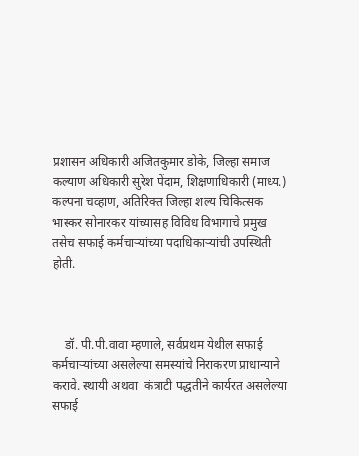प्रशासन अधिकारी अजितकुमार डोके, जिल्हा समाज कल्याण अधिकारी सुरेश पेंदाम, शिक्षणाधिकारी (माध्य.) कल्पना चव्हाण, अतिरिक्त जिल्हा शल्य चिकित्सक भास्कर सोनारकर यांच्यासह विविध विभागाचे प्रमुख तसेच सफाई कर्मचाऱ्यांच्या पदाधिकाऱ्यांची उपस्थिती होती.



    डॉ. पी.पी.वावा म्हणाले, सर्वप्रथम येथील सफाई कर्मचाऱ्यांच्या असलेल्या समस्यांचे निराकरण प्राधान्याने करावे. स्थायी अथवा  कंत्राटी पद्धतीने कार्यरत असलेल्या सफाई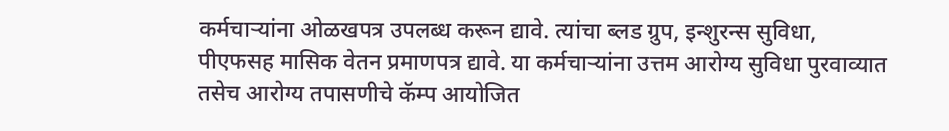कर्मचाऱ्यांना ओळखपत्र उपलब्ध करून द्यावे. त्यांचा ब्लड ग्रुप, इन्शुरन्स सुविधा, पीएफसह मासिक वेतन प्रमाणपत्र द्यावे. या कर्मचाऱ्यांना उत्तम आरोग्य सुविधा पुरवाव्यात तसेच आरोग्य तपासणीचे कॅम्प आयोजित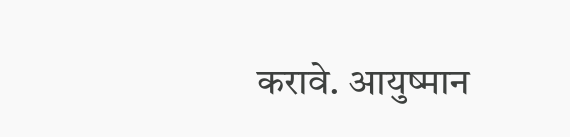करावे. आयुष्मान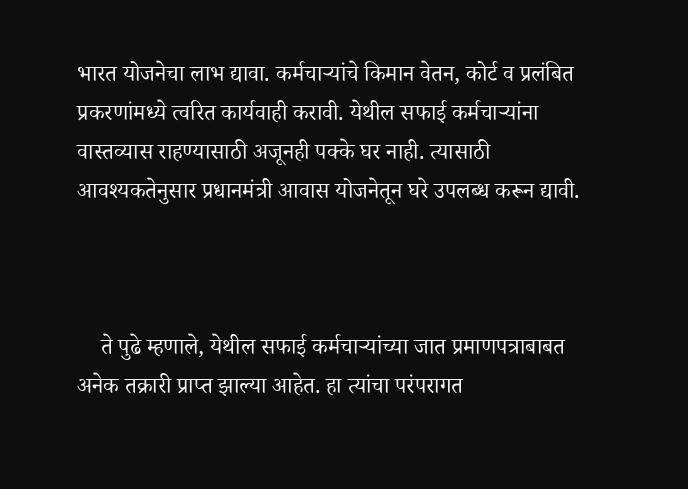भारत योजनेचा लाभ द्यावा. कर्मचाऱ्यांचे किमान वेतन, कोर्ट व प्रलंबित प्रकरणांमध्ये त्वरित कार्यवाही करावी. येथील सफाई कर्मचाऱ्यांना वास्तव्यास राहण्यासाठी अजूनही पक्के घर नाही. त्यासाठी आवश्यकतेनुसार प्रधानमंत्री आवास योजनेतून घरे उपलब्ध करून द्यावी.



    ते पुढे म्हणाले, येथील सफाई कर्मचाऱ्यांच्या जात प्रमाणपत्राबाबत अनेक तक्रारी प्राप्त झाल्या आहेत. हा त्यांचा परंपरागत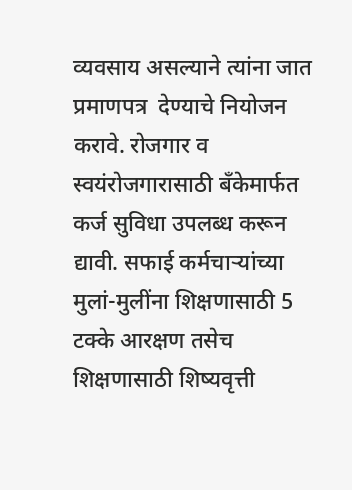व्यवसाय असल्याने त्यांना जात प्रमाणपत्र  देण्याचे नियोजन करावे. रोजगार व स्वयंरोजगारासाठी बँकेमार्फत कर्ज सुविधा उपलब्ध करून द्यावी. सफाई कर्मचाऱ्यांच्या मुलां-मुलींना शिक्षणासाठी 5 टक्के आरक्षण तसेच शिक्षणासाठी शिष्यवृत्ती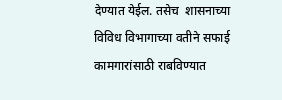देण्यात येईल. तसेच  शासनाच्या विविध विभागाच्या वतीने सफाई कामगारांसाठी राबविण्यात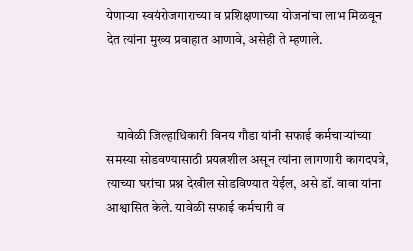येणाऱ्या स्वयंरोजगाराच्या व प्रशिक्षणाच्या योजनांचा लाभ मिळवून देत त्यांना मुख्य प्रवाहात आणावे, असेही ते म्हणाले.



    यावेळी जिल्हाधिकारी विनय गौडा यांनी सफाई कर्मचाऱ्यांच्या समस्या सोडवण्यासाठी प्रयत्नशील असून त्यांना लागणारी कागदपत्रे, त्याच्या घरांचा प्रश्न देखील सोडविण्यात येईल, असे डॉ. वावा यांना आश्वासित केले. यावेळी सफाई कर्मचारी व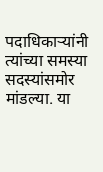पदाधिकाऱ्यांनी त्यांच्या समस्या सदस्यांसमोर मांडल्या. या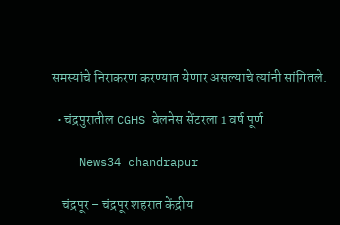समस्यांचे निराकरण करण्यात येणार असल्याचे त्यांनी सांगितले.

  • चंद्रपुरातील CGHS वेलनेस सेंटरला 1 वर्ष पूर्ण

    News34 chandrapur

    चंद्रपूर – चंद्रपूर शहरात केंद्रीय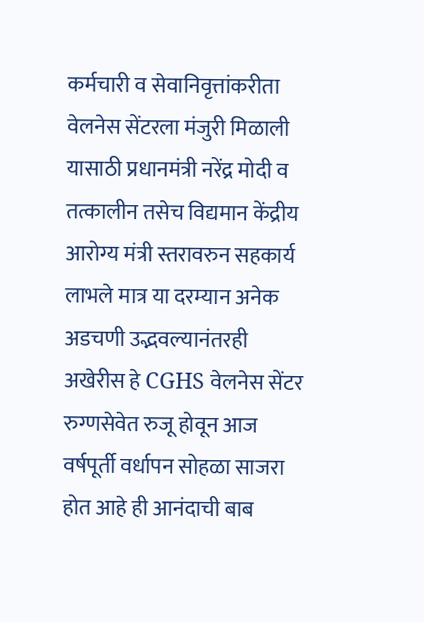कर्मचारी व सेवानिवृत्तांकरीता वेलनेस सेंटरला मंजुरी मिळाली यासाठी प्रधानमंत्री नरेंद्र मोदी व तत्कालीन तसेच विद्यमान केंद्रीय आरोग्य मंत्री स्तरावरुन सहकार्य लाभले मात्र या दरम्यान अनेक अडचणी उद्भवल्यानंतरही अखेरीस हे CGHS वेलनेस सेंटर रुग्णसेवेत रुजू होवून आज वर्षपूर्ती वर्धापन सोहळा साजरा होत आहे ही आनंदाची बाब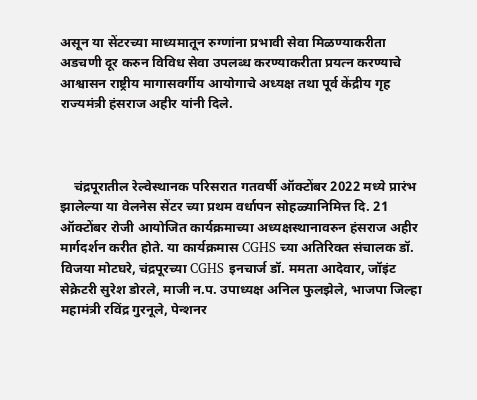असून या सेंटरच्या माध्यमातून रुग्णांना प्रभावी सेवा मिळण्याकरीता अडचणी दूर करुन विविध सेवा उपलब्ध करण्याकरीता प्रयत्न करण्याचे आश्वासन राष्ट्रीय मागासवर्गीय आयोगाचे अध्यक्ष तथा पूर्व केंद्रीय गृह राज्यमंत्री हंसराज अहीर यांनी दिले.



    चंद्रपूरातील रेल्वेस्थानक परिसरात गतवर्षी ऑक्टोंबर 2022 मध्ये प्रारंभ झालेल्या या वेलनेस सेंटर च्या प्रथम वर्धापन सोहळ्यानिमित्त दि. 21 ऑक्टोंबर रोजी आयोजित कार्यक्रमाच्या अध्यक्षस्थानावरुन हंसराज अहीर मार्गदर्शन करीत होते. या कार्यक्रमास CGHS च्या अतिरिक्त संचालक डॉ. विजया मोटघरे, चंद्रपूरच्या CGHS इनचार्ज डॉ. ममता आदेवार, जॉइंट सेक्रेटरी सुरेश डोरले, माजी न.प. उपाध्यक्ष अनिल फुलझेले, भाजपा जिल्हा महामंत्री रविंद्र गुरनूले, पेन्शनर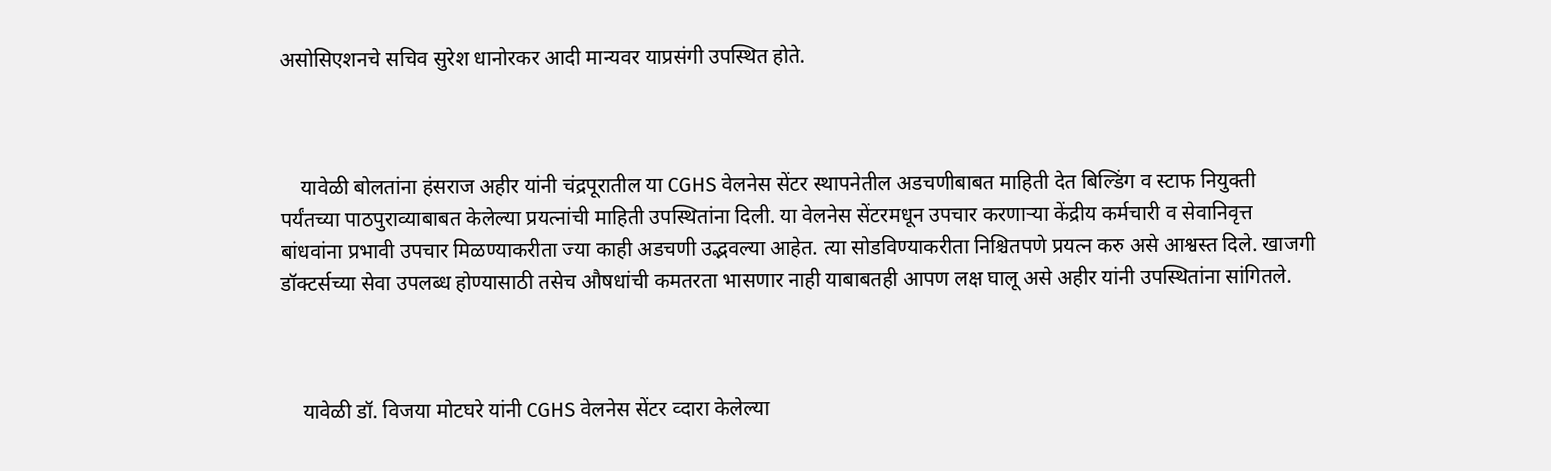असोसिएशनचे सचिव सुरेश धानोरकर आदी मान्यवर याप्रसंगी उपस्थित होते.



    यावेळी बोलतांना हंसराज अहीर यांनी चंद्रपूरातील या CGHS वेलनेस सेंटर स्थापनेतील अडचणीबाबत माहिती देत बिल्डिंग व स्टाफ नियुक्ती पर्यंतच्या पाठपुराव्याबाबत केलेल्या प्रयत्नांची माहिती उपस्थितांना दिली. या वेलनेस सेंटरमधून उपचार करणाऱ्या केंद्रीय कर्मचारी व सेवानिवृत्त बांधवांना प्रभावी उपचार मिळण्याकरीता ज्या काही अडचणी उद्भवल्या आहेत. त्या सोडविण्याकरीता निश्चितपणे प्रयत्न करु असे आश्वस्त दिले. खाजगी डॉक्टर्सच्या सेवा उपलब्ध होण्यासाठी तसेच औषधांची कमतरता भासणार नाही याबाबतही आपण लक्ष घालू असे अहीर यांनी उपस्थितांना सांगितले.



    यावेळी डॉ. विजया मोटघरे यांनी CGHS वेलनेस सेंटर व्दारा केलेल्या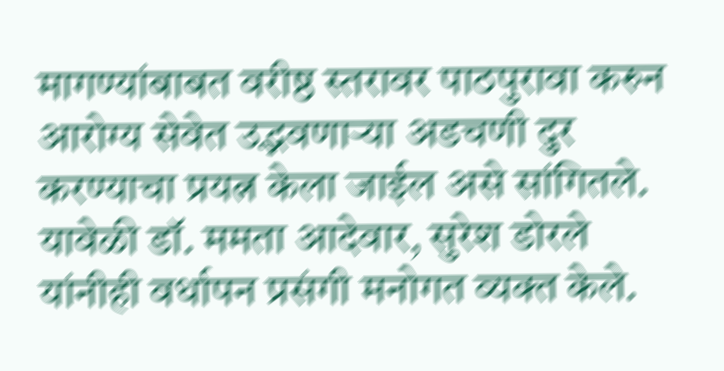मागण्यांबाबत वरीष्ठ स्तरावर पाठपुरावा करुन आरोग्य सेवेत उद्भवणाऱ्या अडचणी दुर करण्याचा प्रयत्न केला जाईल असे सांगितले. यावेळी डॉ. ममता आदेवार, सुरेश डोरले यांनीही वर्धापन प्रसंगी मनोगत व्यक्त केले.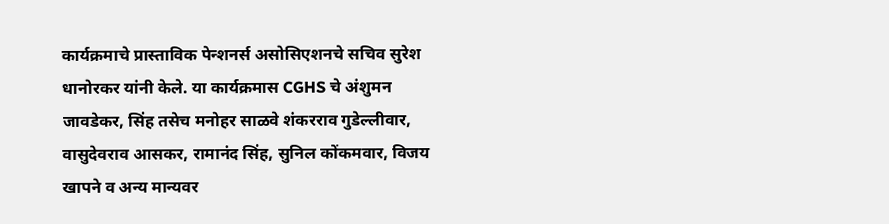कार्यक्रमाचे प्रास्ताविक पेन्शनर्स असोसिएशनचे सचिव सुरेश धानोरकर यांनी केले. या कार्यक्रमास CGHS चे अंशुमन जावडेकर, सिंह तसेच मनोहर साळवे शंकरराव गुडेल्लीवार, वासुदेवराव आसकर, रामानंद सिंह, सुनिल कोंकमवार, विजय खापने व अन्य मान्यवर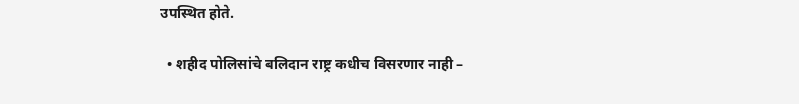उपस्थित होते.

  • शहीद पोलिसांचे बलिदान राष्ट्र कधीच विसरणार नाही –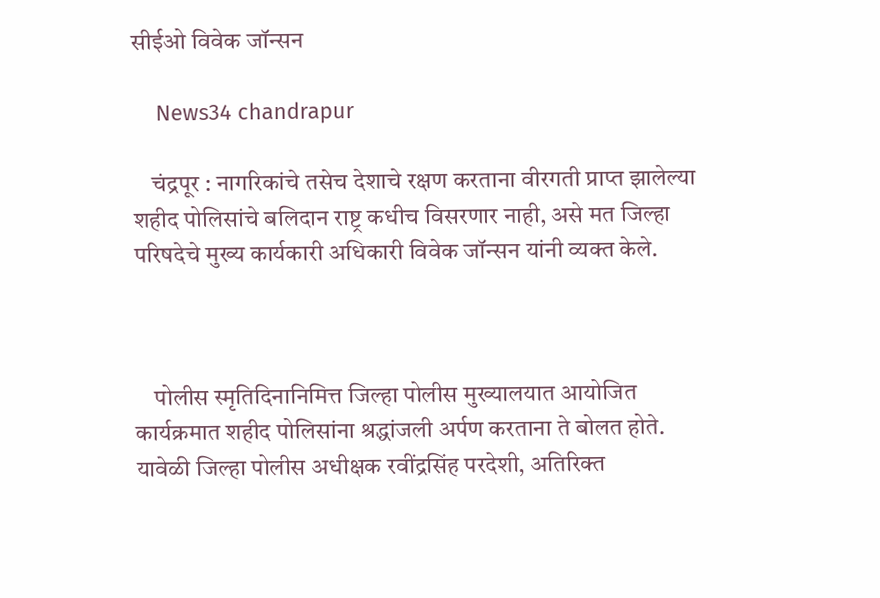सीईओ विवेक जॉन्सन

    News34 chandrapur

    चंद्रपूर : नागरिकांचे तसेच देशाचे रक्षण करताना वीरगती प्राप्त झालेल्या शहीद पोलिसांचे बलिदान राष्ट्र कधीच विसरणार नाही, असे मत जिल्हा परिषदेचे मुख्य कार्यकारी अधिकारी विवेक जॉन्सन यांनी व्यक्त केले.



    पोलीस स्मृतिदिनानिमित्त जिल्हा पोलीस मुख्यालयात आयोजित कार्यक्रमात शहीद पोलिसांना श्रद्धांजली अर्पण करताना ते बोलत होते. यावेळी जिल्हा पोलीस अधीक्षक रवींद्रसिंह परदेशी, अतिरिक्त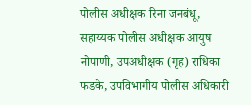पोलीस अधीक्षक रिना जनबंधू, सहाय्यक पोलीस अधीक्षक आयुष नोपाणी, उपअधीक्षक (गृह) राधिका फडके, उपविभागीय पोलीस अधिकारी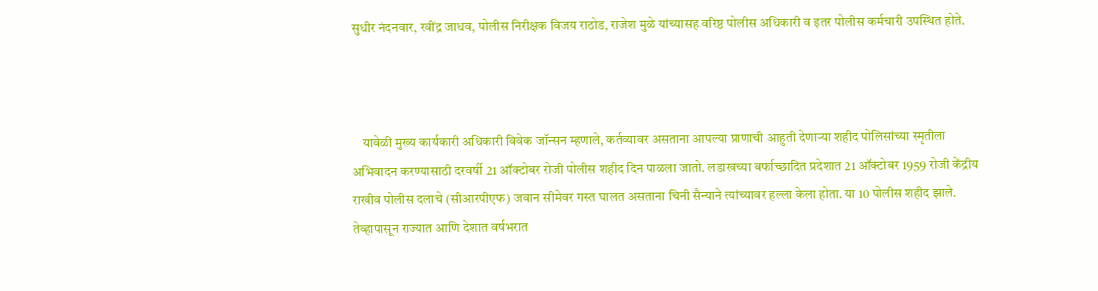सुधीर नंदनवार, रवींद्र जाधव, पोलीस निरीक्षक विजय राठोड, राजेश मुळे यांच्यासह वरिष्ठ पोलीस अधिकारी व इतर पोलीस कर्मचारी उपस्थित होते.



    यावेळी मुख्य कार्यकारी अधिकारी विवेक जॉन्सन म्हणाले, कर्तव्यावर असताना आपल्या प्राणाची आहुती देणाऱ्या शहीद पोलिसांच्या स्मृतीला अभिवादन करण्यासाठी दरवर्षी 21 ऑक्टोबर रोजी पोलीस शहीद दिन पाळला जातो. लडाखच्या बर्फाच्छादित प्रदेशात 21 ऑक्टोबर 1959 रोजी केंद्रीय राखीव पोलीस दलाचे (सीआरपीएफ) जवान सीमेवर गस्त घालत असताना चिनी सैन्याने त्यांच्यावर हल्ला केला होता. या 10 पोलीस शहीद झाले. तेव्हापासून राज्यात आणि देशात वर्षभरात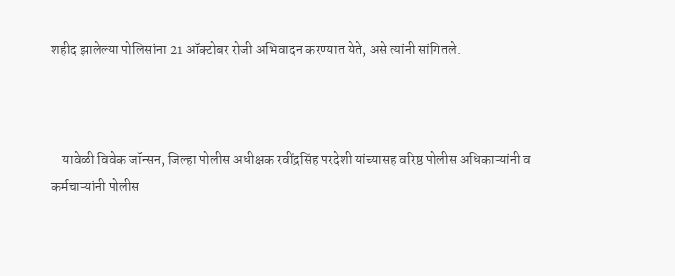शहीद झालेल्या पोलिसांना 21 ऑक्टोबर रोजी अभिवादन करण्यात येते, असे त्यांनी सांगितले.



    यावेळी विवेक जॉन्सन, जिल्हा पोलीस अधीक्षक रवींद्रसिंह परदेशी यांच्यासह वरिष्ठ पोलीस अधिकाऱ्यांनी व कर्मचाऱ्यांनी पोलीस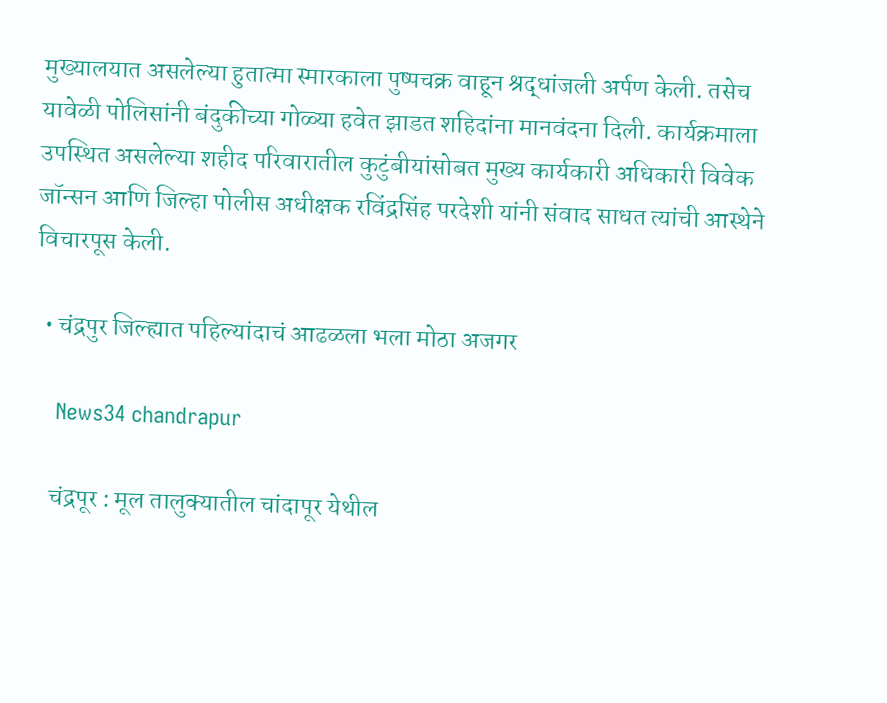मुख्यालयात असलेल्या हुतात्मा स्मारकाला पुष्पचक्र वाहून श्रद्धांजली अर्पण केली. तसेच यावेळी पोलिसांनी बंदुकीच्या गोळ्या हवेत झाडत शहिदांना मानवंदना दिली. कार्यक्रमाला उपस्थित असलेल्या शहीद परिवारातील कुटुंबीयांसोबत मुख्य कार्यकारी अधिकारी विवेक जॉन्सन आणि जिल्हा पोलीस अधीक्षक रविंद्रसिंह परदेशी यांनी संवाद साधत त्यांची आस्थेने विचारपूस केली.

  • चंद्रपुर जिल्ह्यात पहिल्यांदाचं आढळला भला मोठा अजगर

    News34 chandrapur

    चंद्रपूर : मूल तालुक्यातील चांदापूर येथील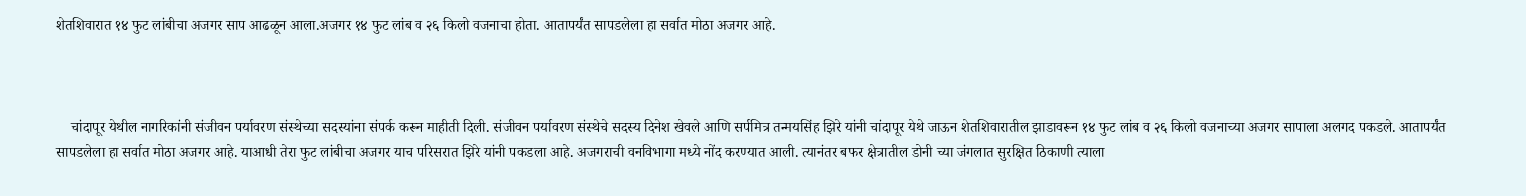शेतशिवारात १४ फुट लांबीचा अजगर साप आढळून आला.अजगर १४ फुट लांब व २६ किलो वजनाचा होता. आतापर्यंत सापडलेला हा सर्वात मोठा अजगर आहे.



    चांदापूर येथील नागरिकांनी संजीवन पर्यावरण संस्थेच्या सदस्यांना संपर्क करून माहीती दिली. संजीवन पर्यावरण संस्थेचे सदस्य दिनेश खेवले आणि सर्पमित्र तन्मयसिंह झिरे यांनी चांदापूर येथे जाऊन शेतशिवारातील झाडावरून १४ फुट लांब व २६ किलो वजनाच्या अजगर सापाला अलगद पकडले. आतापर्यंत सापडलेला हा सर्वात मोठा अजगर आहे. याआधी तेरा फुट लांबीचा अजगर याच परिसरात झिरे यांनी पकडला आहे. अजगराची वनविभागा मध्ये नोंद करण्यात आली. त्यानंतर बफर क्षेत्रातील डोनी च्या जंगलात सुरक्षित ठिकाणी त्याला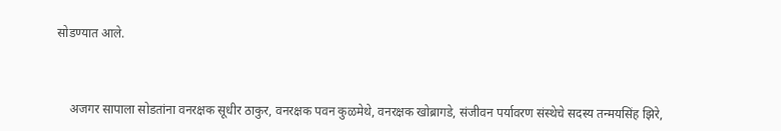सोडण्यात आले.



    अजगर सापाला सोडतांना वनरक्षक सूधीर ठाकुर, वनरक्षक पवन कुळमेथे, वनरक्षक खोब्रागडे, संजीवन पर्यावरण संस्थेचे सदस्य तन्मयसिंह झिरे,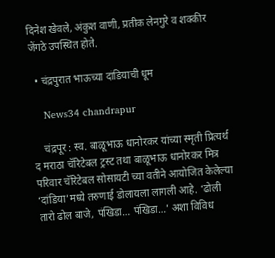दिनेश खेवले, अंकुश वाणी, प्रतीक लेनगुरे व शक्कीर जेंगठे उपस्थित होते.

  • चंद्रपुरात भाऊच्या दांडियाची धूम

    News34 chandrapur

    चंद्रपूर : स्व. बाळूभाऊ धानोरकर यांच्या स्मृती प्रित्यर्थ द मराठा चॅरिटेबल ट्रस्ट तथा बाळूभाऊ धानोरकर मित्र परिवार चॅरिटेबल सोसायटी च्या वतीने आयोजित केलेल्या ‘दांडिया’मध्ये तरुणाई डोलायला लागली आहे. ‘ढोली तारो ढोल बाजे, पंखिडा… पंखिडा…’ अशा विविध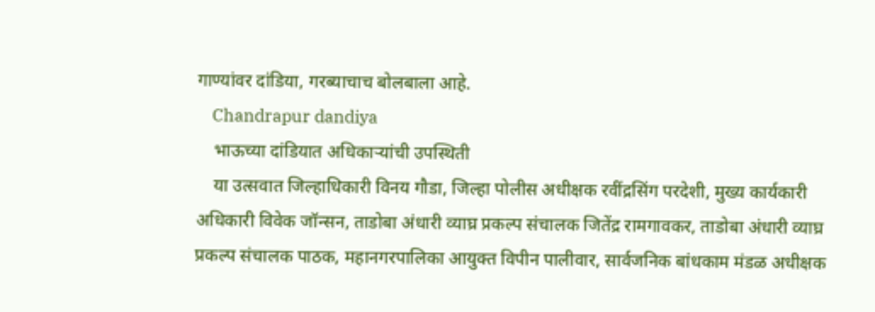गाण्यांवर दांडिया, गरब्याचाच बोलबाला आहे.
    Chandrapur dandiya
    भाऊच्या दांडियात अधिकाऱ्यांची उपस्थिती
    या उत्सवात जिल्हाधिकारी विनय गौडा, जिल्हा पोलीस अधीक्षक रवींद्रसिंग परदेशी, मुख्य कार्यकारी अधिकारी विवेक जॉन्सन, ताडोबा अंधारी व्याघ्र प्रकल्प संचालक जितेंद्र रामगावकर, ताडोबा अंधारी व्याघ्र प्रकल्प संचालक पाठक, महानगरपालिका आयुक्त विपीन पालीवार, सार्वजनिक बांधकाम मंडळ अधीक्षक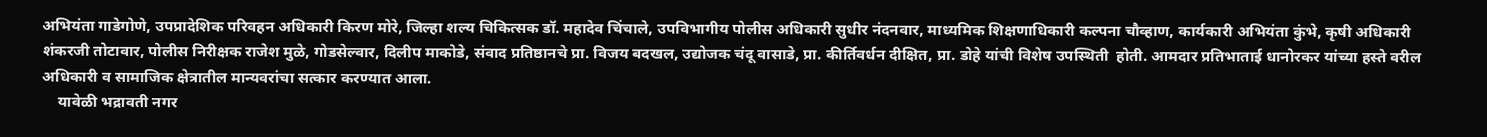अभियंता गाडेगोणे, उपप्रादेशिक परिवहन अधिकारी किरण मोरे, जिल्हा शल्य चिकित्सक डॉ. महादेव चिंचाले, उपविभागीय पोलीस अधिकारी सुधीर नंदनवार, माध्यमिक शिक्षणाधिकारी कल्पना चौव्हाण, कार्यकारी अभियंता कुंभे, कृषी अधिकारी शंकरजी तोटावार, पोलीस निरीक्षक राजेश मुळे, गोडसेल्वार, दिलीप माकोडे, संवाद प्रतिष्ठानचे प्रा. विजय बदखल, उद्योजक चंदू वासाडे, प्रा. कीर्तिवर्धन दीक्षित, प्रा. डोहे यांची विशेष उपस्थिती  होती. आमदार प्रतिभाताई धानोरकर यांच्या हस्ते वरील अधिकारी व सामाजिक क्षेत्रातील मान्यवरांचा सत्कार करण्यात आला.
    यावेळी भद्रावती नगर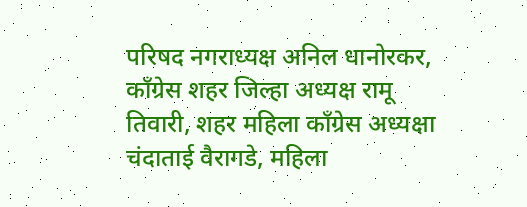परिषद नगराध्यक्ष अनिल धानोरकर, काँग्रेस शहर जिल्हा अध्यक्ष रामू तिवारी, शहर महिला काँग्रेस अध्यक्षा चंदाताई वैरागडे, महिला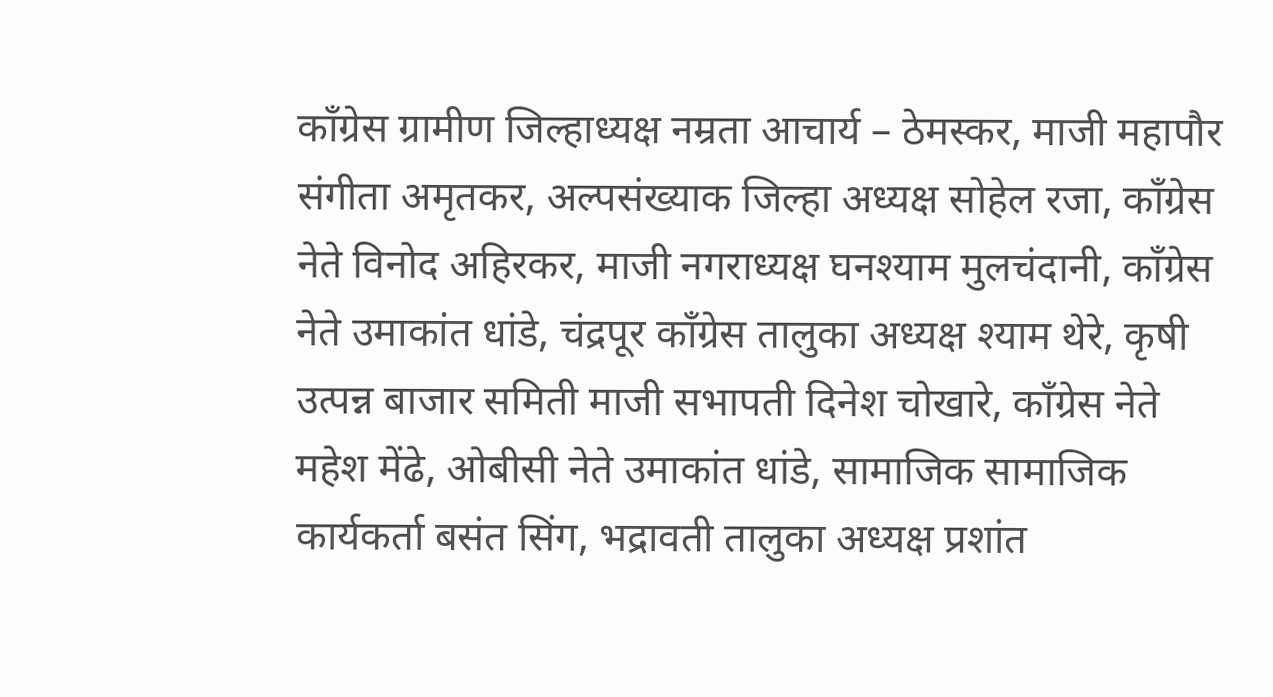काँग्रेस ग्रामीण जिल्हाध्यक्ष नम्रता आचार्य – ठेमस्कर, माजी महापौर संगीता अमृतकर, अल्पसंख्याक जिल्हा अध्यक्ष सोहेल रजा, काँग्रेस नेते विनोद अहिरकर, माजी नगराध्यक्ष घनश्याम मुलचंदानी, काँग्रेस नेते उमाकांत धांडे, चंद्रपूर काँग्रेस तालुका अध्यक्ष श्याम थेरे, कृषी उत्पन्न बाजार समिती माजी सभापती दिनेश चोखारे, काँग्रेस नेते महेश मेंढे, ओबीसी नेते उमाकांत धांडे, सामाजिक सामाजिक कार्यकर्ता बसंत सिंग, भद्रावती तालुका अध्यक्ष प्रशांत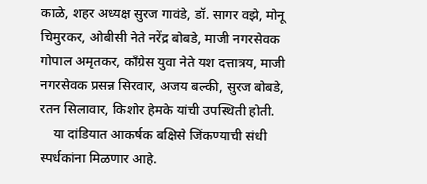काळे, शहर अध्यक्ष सुरज गावंडे, डॉ. सागर वझे, मोनू चिमुरकर, ओबीसी नेते नरेंद्र बोबडे, माजी नगरसेवक गोपाल अमृतकर, काँग्रेस युवा नेते यश दत्तात्रय, माजी नगरसेवक प्रसन्न सिरवार, अजय बल्की, सुरज बोबडे, रतन सिलावार, किशोर हेमके यांची उपस्थिती होती.
    या दांडियात आकर्षक बक्षिसे जिंकण्याची संधी स्पर्धकांना मिळणार आहे.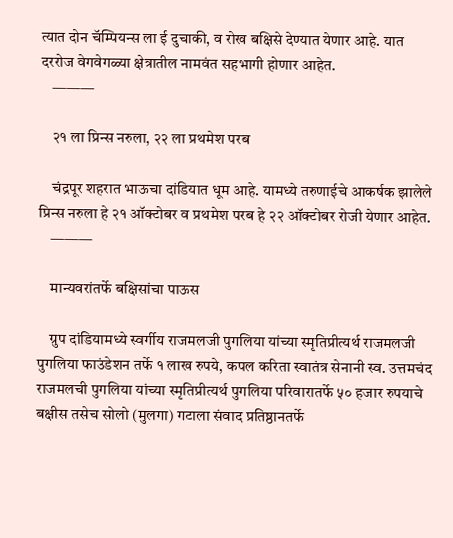त्यात दोन चॅम्पियन्स ला ई दुचाकी, व रोख बक्षिसे देण्यात येणार आहे. यात दररोज वेगवेगळ्या क्षेत्रातील नामवंत सहभागी होणार आहेत.
    ———

    २१ ला प्रिन्स नरुला, २२ ला प्रथमेश परब

    चंद्रपूर शहरात भाऊचा दांडियात धूम आहे. यामध्ये तरुणाईचे आकर्षक झालेले प्रिन्स नरुला हे २१ ऑक्टोबर व प्रथमेश परब हे २२ ऑक्टोबर रोजी येणार आहेत.
    ———

    मान्यवरांतर्फे बक्षिसांचा पाऊस

    ग्रुप दांडियामध्ये स्वर्गीय राजमलजी पुगलिया यांच्या स्मृतिप्रीत्यर्थ राजमलजी पुगलिया फाउंडेशन तर्फे १ लाख रुपये, कपल करिता स्वातंत्र सेनानी स्व. उत्तमचंद राजमलची पुगलिया यांच्या स्मृतिप्रीत्यर्थ पुगलिया परिवारातर्फे ५० हजार रुपयाचे बक्षीस तसेच सोलो (मुलगा) गटाला संवाद प्रतिष्ठानतर्फे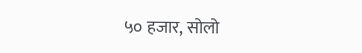५० हजार, सोलो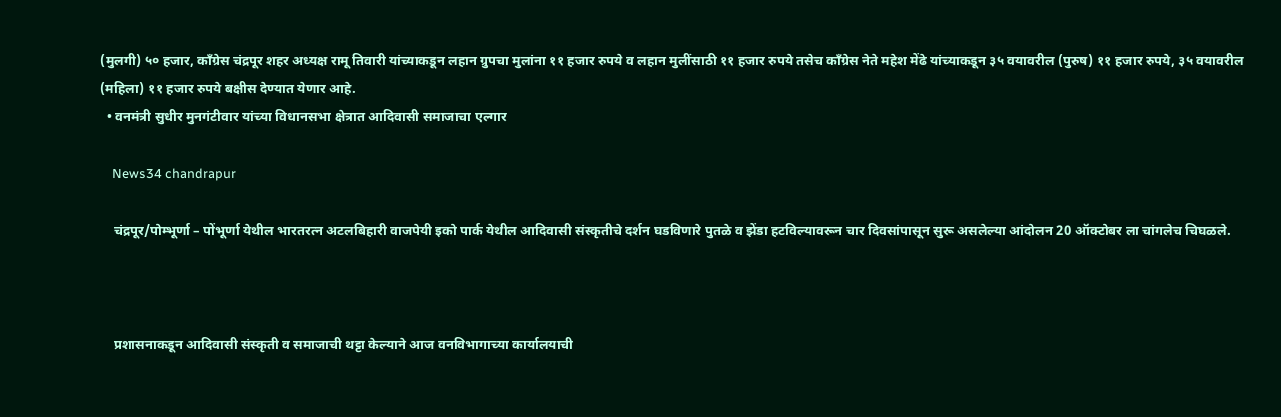(मुलगी) ५० हजार, काँग्रेस चंद्रपूर शहर अध्यक्ष रामू तिवारी यांच्याकडून लहान ग्रुपचा मुलांना ११ हजार रुपये व लहान मुलींसाठी ११ हजार रुपये तसेच काँग्रेस नेते महेश मेंढे यांच्याकडून ३५ वयावरील (पुरुष) ११ हजार रुपये, ३५ वयावरील (महिला) ११ हजार रुपये बक्षीस देण्यात येणार आहे.
  • वनमंत्री सुधीर मुनगंटीवार यांच्या विधानसभा क्षेत्रात आदिवासी समाजाचा एल्गार

    News34 chandrapur

    चंद्रपूर/पोम्भूर्णा – पोंभूर्णा येथील भारतरत्न अटलबिहारी वाजपेयी इको पार्क येथील आदिवासी संस्कृतीचे दर्शन घडविणारे पुतळे व झेंडा हटविल्यावरून चार दिवसांपासून सुरू असलेल्या आंदोलन 20 ऑक्टोबर ला चांगलेच चिघळले.



    प्रशासनाकडून आदिवासी संस्कृती व समाजाची थट्टा केल्याने आज वनविभागाच्या कार्यालयाची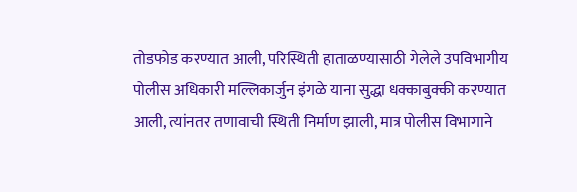तोडफोड करण्यात आली, परिस्थिती हाताळण्यासाठी गेलेले उपविभागीय पोलीस अधिकारी मल्लिकार्जुन इंगळे याना सुद्धा धक्काबुक्की करण्यात आली, त्यांनतर तणावाची स्थिती निर्माण झाली, मात्र पोलीस विभागाने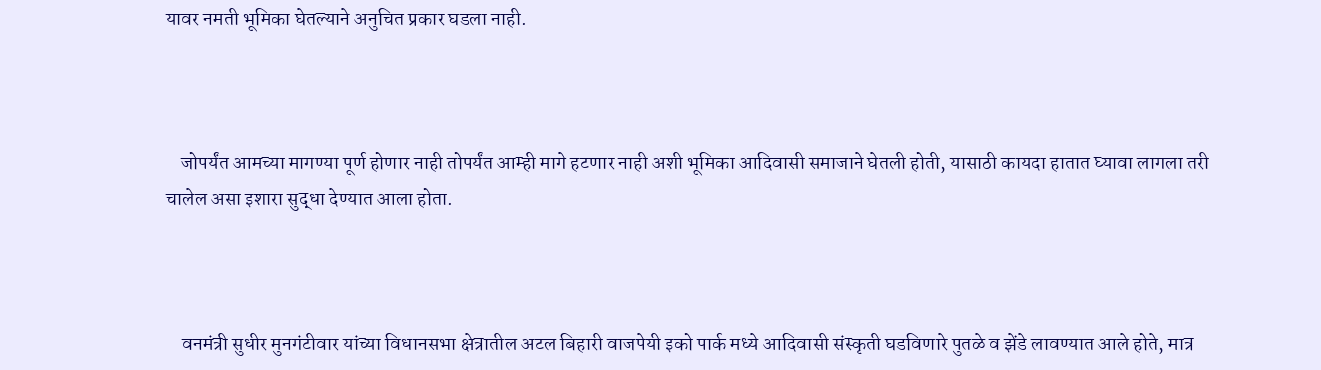यावर नमती भूमिका घेतल्याने अनुचित प्रकार घडला नाही.



    जोपर्यंत आमच्या मागण्या पूर्ण होणार नाही तोपर्यंत आम्ही मागे हटणार नाही अशी भूमिका आदिवासी समाजाने घेतली होती, यासाठी कायदा हातात घ्यावा लागला तरी चालेल असा इशारा सुद्धा देण्यात आला होता.



    वनमंत्री सुधीर मुनगंटीवार यांच्या विधानसभा क्षेत्रातील अटल बिहारी वाजपेयी इको पार्क मध्ये आदिवासी संस्कृती घडविणारे पुतळे व झेंडे लावण्यात आले होते, मात्र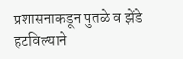प्रशासनाकडून पुतळे व झेंडे हटविल्याने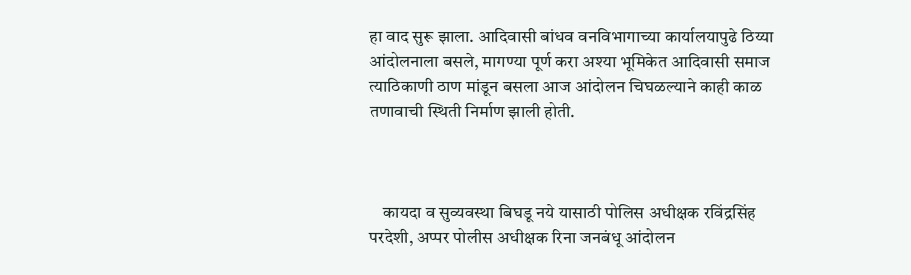हा वाद सुरू झाला. आदिवासी बांधव वनविभागाच्या कार्यालयापुढे ठिय्या आंदोलनाला बसले, मागण्या पूर्ण करा अश्या भूमिकेत आदिवासी समाज त्याठिकाणी ठाण मांडून बसला आज आंदोलन चिघळल्याने काही काळ तणावाची स्थिती निर्माण झाली होती.



    कायदा व सुव्यवस्था बिघडू नये यासाठी पोलिस अधीक्षक रविंद्रसिंह परदेशी, अप्पर पोलीस अधीक्षक रिना जनबंधू आंदोलन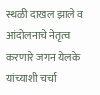स्थळी दाखल झाले व आंदोलनाचे नेतृत्व करणारे जगन येलके यांच्याशी चर्चा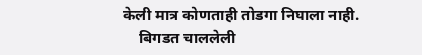केली मात्र कोणताही तोडगा निघाला नाही.
    बिगडत चाललेली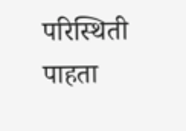परिस्थिती पाहता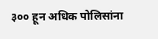३०० हून अधिक पोलिसांना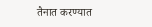तैनात करण्यात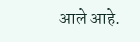आले आहे.